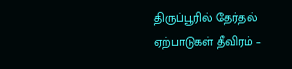திருப்பூரில் தேர்தல் ஏற்பாடுகள் தீவிரம் –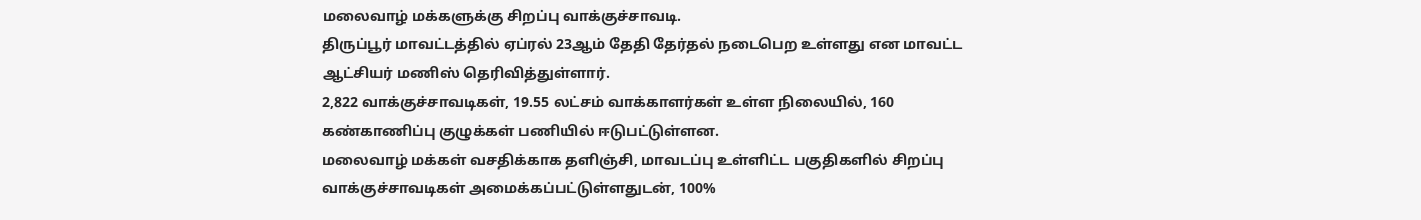மலைவாழ் மக்களுக்கு சிறப்பு வாக்குச்சாவடி.
திருப்பூர் மாவட்டத்தில் ஏப்ரல் 23ஆம் தேதி தேர்தல் நடைபெற உள்ளது என மாவட்ட ஆட்சியர் மணிஸ் தெரிவித்துள்ளார்.
2,822 வாக்குச்சாவடிகள், 19.55 லட்சம் வாக்காளர்கள் உள்ள நிலையில், 160 கண்காணிப்பு குழுக்கள் பணியில் ஈடுபட்டுள்ளன.
மலைவாழ் மக்கள் வசதிக்காக தளிஞ்சி, மாவடப்பு உள்ளிட்ட பகுதிகளில் சிறப்பு வாக்குச்சாவடிகள் அமைக்கப்பட்டுள்ளதுடன், 100%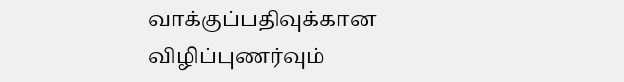வாக்குப்பதிவுக்கான விழிப்புணர்வும்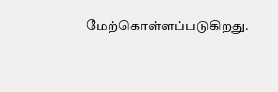மேற்கொள்ளப்படுகிறது.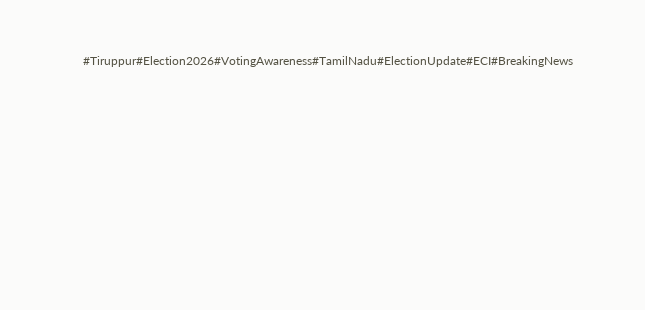#Tiruppur#Election2026#VotingAwareness#TamilNadu#ElectionUpdate#ECI#BreakingNews